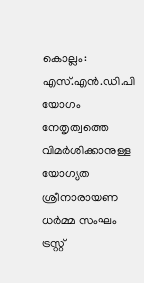കൊല്ലം: എസ്.എൻ.ഡി.പി യോഗം നേതൃത്വത്തെ വിമർശിക്കാനുള്ള യോഗ്യത ശ്രീനാരായണ ധർമ്മ സംഘം ട്രസ്റ്റ്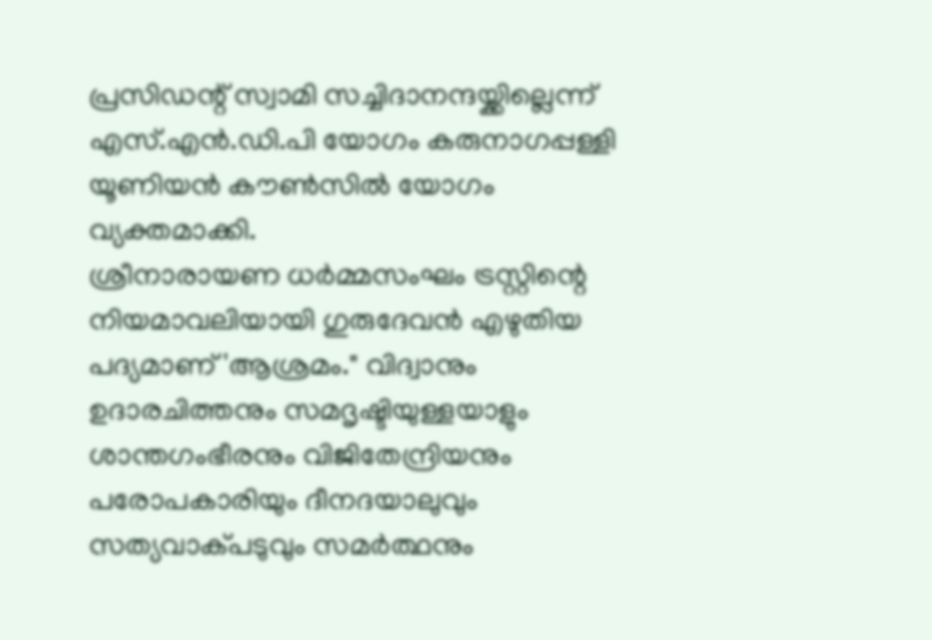പ്രസിഡന്റ് സ്വാമി സച്ചിദാനന്ദയ്ക്കില്ലെന്ന് എസ്.എൻ.ഡി.പി യോഗം കരുനാഗപ്പള്ളി യൂണിയൻ കൗൺസിൽ യോഗം വ്യക്തമാക്കി.
ശ്രീനാരായണ ധർമ്മസംഘം ട്രസ്റ്റിന്റെ നിയമാവലിയായി ഗുരുദേവൻ എഴുതിയ പദ്യമാണ് 'ആശ്രമം." വിദ്വാനും ഉദാരചിത്തനും സമദൃഷ്ടിയുള്ളയാളും ശാന്തഗംഭീരനും വിജിതേന്ദ്രിയനും പരോപകാരിയും ദീനദയാലുവും സത്യവാക്പടുവും സമർത്ഥനും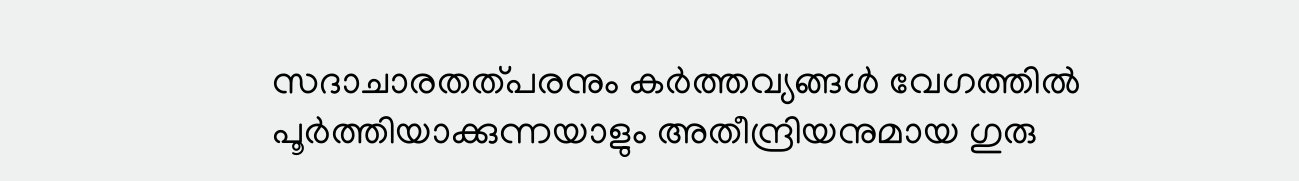സദാചാരതത്പരനും കർത്തവ്യങ്ങൾ വേഗത്തിൽ പൂർത്തിയാക്കുന്നയാളും അതീന്ദ്രിയനുമായ ഗുരു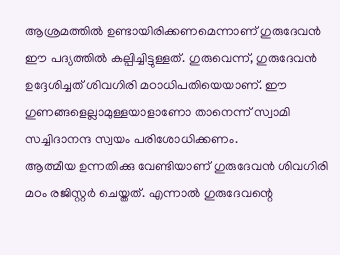ആശ്രമത്തിൽ ഉണ്ടായിരിക്കണമെന്നാണ് ഗുരുദേവൻ ഈ പദ്യത്തിൽ കല്പിച്ചിട്ടുള്ളത്. ഗുരുവെന്ന്, ഗുരുദേവൻ ഉദ്ദേശിച്ചത് ശിവഗിരി മഠാധിപതിയെയാണ്. ഈ ഗുണങ്ങളെല്ലാമുള്ളയാളാണോ താനെന്ന് സ്വാമി സച്ചിദാനന്ദ സ്വയം പരിശോധിക്കണം.
ആത്മീയ ഉന്നതിക്കു വേണ്ടിയാണ് ഗുരുദേവൻ ശിവഗിരി മഠം രജിസ്റ്റർ ചെയ്തത്. എന്നാൽ ഗുരുദേവന്റെ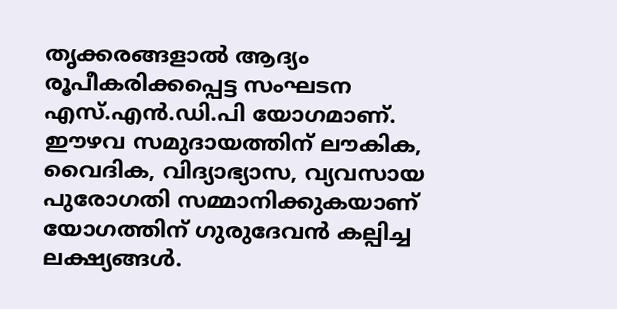തൃക്കരങ്ങളാൽ ആദ്യം രൂപീകരിക്കപ്പെട്ട സംഘടന എസ്.എൻ.ഡി.പി യോഗമാണ്. ഈഴവ സമുദായത്തിന് ലൗകിക, വൈദിക, വിദ്യാഭ്യാസ, വ്യവസായ പുരോഗതി സമ്മാനിക്കുകയാണ് യോഗത്തിന് ഗുരുദേവൻ കല്പിച്ച ലക്ഷ്യങ്ങൾ.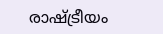രാഷ്ട്രീയം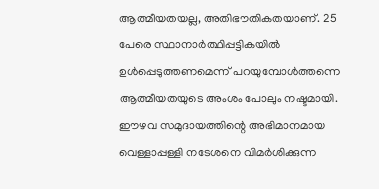ആത്മീയതയല്ല, അതിഭൗതികതയാണ്. 25 പേരെ സ്ഥാനാർത്ഥിപ്പട്ടികയിൽ ഉൾപ്പെടുത്തണമെന്ന് പറയുമ്പോൾത്തന്നെ ആത്മീയതയുടെ അംശം പോലും നഷ്ടമായി. ഈഴവ സമുദായത്തിന്റെ അഭിമാനമായ വെള്ളാപ്പള്ളി നടേശനെ വിമർശിക്കുന്ന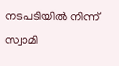നടപടിയിൽ നിന്ന് സ്വാമി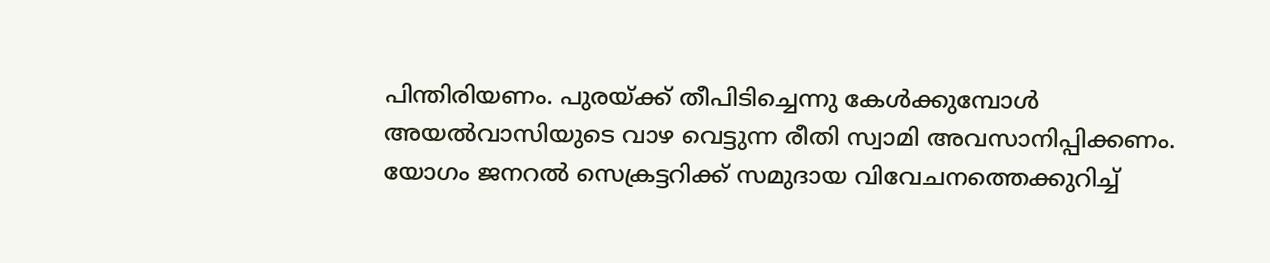പിന്തിരിയണം. പുരയ്ക്ക് തീപിടിച്ചെന്നു കേൾക്കുമ്പോൾ അയൽവാസിയുടെ വാഴ വെട്ടുന്ന രീതി സ്വാമി അവസാനിപ്പിക്കണം.
യോഗം ജനറൽ സെക്രട്ടറിക്ക് സമുദായ വിവേചനത്തെക്കുറിച്ച്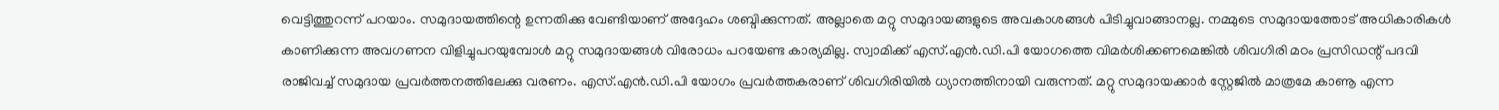വെട്ടിത്തുറന്ന് പറയാം. സമുദായത്തിന്റെ ഉന്നതിക്കു വേണ്ടിയാണ് അദ്ദേഹം ശബ്ദിക്കുന്നത്. അല്ലാതെ മറ്റു സമുദായങ്ങളുടെ അവകാശങ്ങൾ പിടിച്ചുവാങ്ങാനല്ല. നമ്മുടെ സമുദായത്തോട് അധികാരികൾ കാണിക്കുന്ന അവഗണന വിളിച്ചുപറയുമ്പോൾ മറ്റു സമുദായങ്ങൾ വിരോധം പറയേണ്ട കാര്യമില്ല. സ്വാമിക്ക് എസ്.എൻ.ഡി.പി യോഗത്തെ വിമർശിക്കണമെങ്കിൽ ശിവഗിരി മഠം പ്രസിഡന്റ് പദവി രാജിവച്ച് സമുദായ പ്രവർത്തനത്തിലേക്കു വരണം. എസ്.എൻ.ഡി.പി യോഗം പ്രവർത്തകരാണ് ശിവഗിരിയിൽ ധ്യാനത്തിനായി വരുന്നത്. മറ്റു സമുദായക്കാർ സ്റ്റേജിൽ മാത്രമേ കാണൂ എന്ന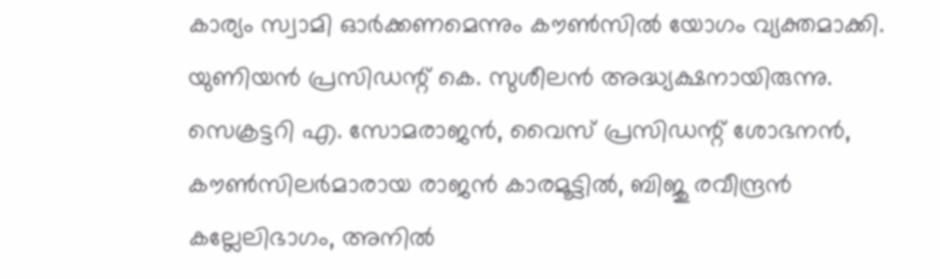കാര്യം സ്വാമി ഓർക്കണമെന്നും കൗൺസിൽ യോഗം വ്യക്തമാക്കി.
യുണിയൻ പ്രസിഡന്റ് കെ. സുശീലൻ അദ്ധ്യക്ഷനായിരുന്നു. സെക്രട്ടറി എ. സോമരാജൻ, വൈസ് പ്രസിഡന്റ് ശോഭനൻ, കൗൺസിലർമാരായ രാജൻ കാരമൂട്ടിൽ, ബിജു രവീന്ദ്രൻ കല്ലേലിഭാഗം, അനിൽ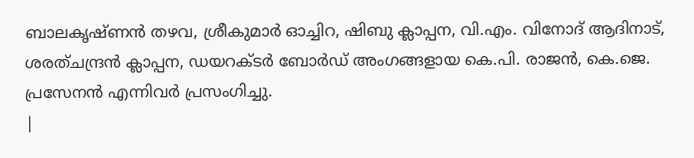ബാലകൃഷ്ണൻ തഴവ, ശ്രീകുമാർ ഓച്ചിറ, ഷിബു ക്ലാപ്പന, വി.എം. വിനോദ് ആദിനാട്, ശരത്ചന്ദ്രൻ ക്ലാപ്പന, ഡയറക്ടർ ബോർഡ് അംഗങ്ങളായ കെ.പി. രാജൻ, കെ.ജെ. പ്രസേനൻ എന്നിവർ പ്രസംഗിച്ചു.
|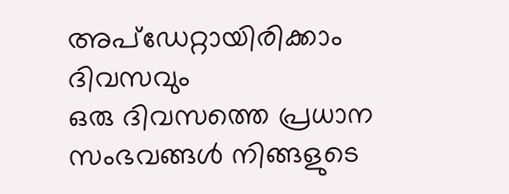അപ്ഡേറ്റായിരിക്കാം ദിവസവും
ഒരു ദിവസത്തെ പ്രധാന സംഭവങ്ങൾ നിങ്ങളുടെ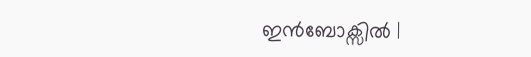ഇൻബോക്സിൽ |